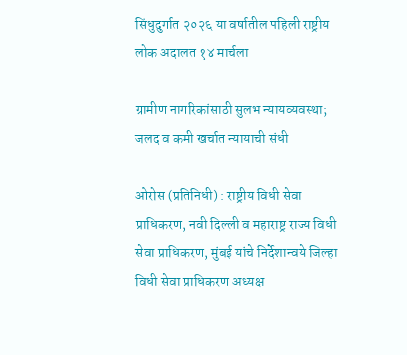सिंधुदुर्गात २०२६ या वर्षातील पहिली राष्ट्रीय लोक अदालत १४ मार्चला

ग्रामीण नागरिकांसाठी सुलभ न्यायव्यवस्था; जलद व कमी खर्चात न्यायाची संधी

ओरोस (प्रतिनिधी) : राष्ट्रीय विधी सेवा प्राधिकरण, नवी दिल्ली व महाराष्ट्र राज्य विधी सेवा प्राधिकरण, मुंबई यांचे निर्देशान्वये जिल्हा विधी सेवा प्राधिकरण अध्यक्ष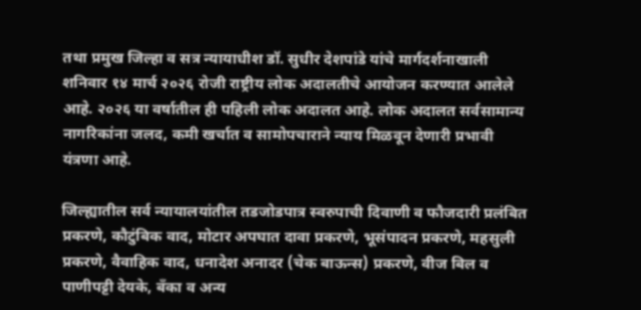तथा प्रमुख जिल्हा व सत्र न्यायाधीश डॉ. सुधीर देशपांडे यांचे मार्गदर्शनाखाली शनिवार १४ मार्च २०२६ रोजी राष्ट्रीय लोक अदालतीचे आयोजन करण्यात आलेले आहे. २०२६ या वर्षातील ही पहिली लोक अदालत आहे. लोक अदालत सर्वसामान्य नागरिकांना जलद, कमी खर्चात व सामोपचाराने न्याय मिळवून देणारी प्रभावी यंत्रणा आहे.

जिल्ह्यातील सर्व न्यायालयांतील तडजोडपात्र स्वरुपाची दिवाणी व फौजदारी प्रलंबित प्रकरणे, कौटुंबिक वाद, मोटार अपघात दावा प्रकरणे, भूसंपादन प्रकरणे, महसुली प्रकरणे, वैवाहिक वाद, धनादेश अनादर (चेक बाऊन्स) प्रकरणे, वीज बिल व पाणीपट्टी देयके, बँका व अन्य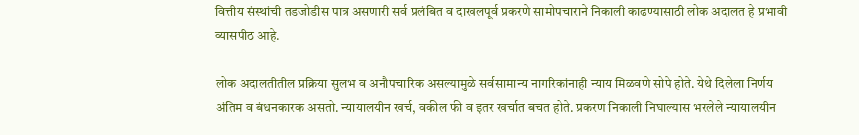वित्तीय संस्थांची तडजोडीस पात्र असणारी सर्व प्रलंबित व दाखलपूर्व प्रकरणे सामोपचाराने निकाली काढण्यासाठी लोक अदालत हे प्रभावी व्यासपीठ आहे.

लोक अदालतीतील प्रक्रिया सुलभ व अनौपचारिक असल्यामुळे सर्वसामान्य नागरिकांनाही न्याय मिळवणे सोपे होते. येथे दिलेला निर्णय अंतिम व बंधनकारक असतो. न्यायालयीन खर्च, वकील फी व इतर खर्चात बचत होते. प्रकरण निकाली निघाल्यास भरलेले न्यायालयीन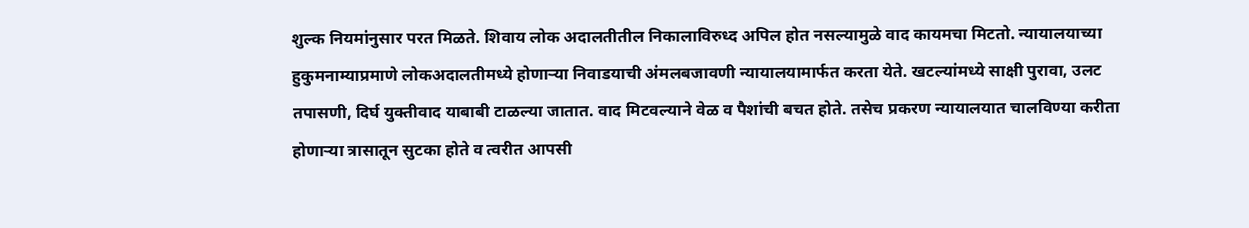शुल्क नियमांनुसार परत मिळते. शिवाय लोक अदालतीतील निकालाविरुध्द अपिल होत नसल्यामुळे वाद कायमचा मिटतो. न्यायालयाच्या हुकुमनाम्याप्रमाणे लोकअदालतीमध्ये होणाऱ्या निवाडयाची अंमलबजावणी न्यायालयामार्फत करता येते. खटल्यांमध्ये साक्षी पुरावा, उलट तपासणी, दिर्घ युक्तीवाद याबाबी टाळल्या जातात. वाद मिटवल्याने वेळ व पैशांची बचत होते. तसेच प्रकरण न्यायालयात चालविण्या करीता होणाऱ्या त्रासातून सुटका होते व त्वरीत आपसी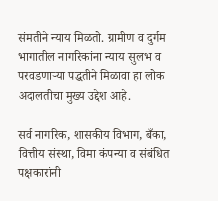संमतीने न्याय मिळतो. ग्रामीण व दुर्गम भागातील नागरिकांना न्याय सुलभ व परवडणाऱ्या पद्धतीने मिळावा हा लोक अदालतीचा मुख्य उद्देश आहे.

सर्व नागरिक, शासकीय विभाग, बँका, वित्तीय संस्था, विमा कंपन्या व संबंधित पक्षकारांनी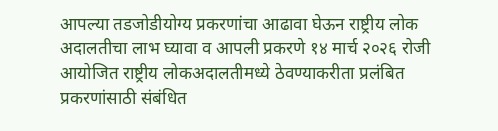आपल्या तडजोडीयोग्य प्रकरणांचा आढावा घेऊन राष्ट्रीय लोक अदालतीचा लाभ घ्यावा व आपली प्रकरणे १४ मार्च २०२६ रोजी आयोजित राष्ट्रीय लोकअदालतीमध्ये ठेवण्याकरीता प्रलंबित प्रकरणांसाठी संबंधित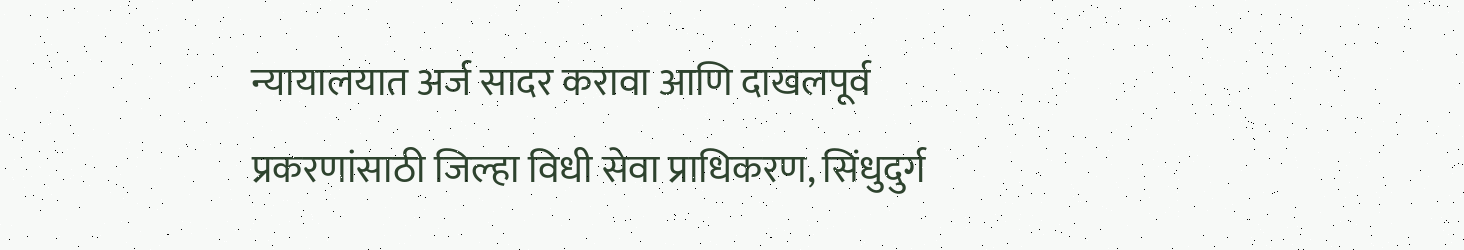न्यायालयात अर्ज सादर करावा आणि दाखलपूर्व प्रकरणांसाठी जिल्हा विधी सेवा प्राधिकरण, सिंधुदुर्ग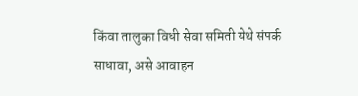किंवा तालुका विधी सेवा समिती येथे संपर्क साधावा, असे आवाहन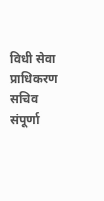विधी सेवा प्राधिकरण सचिव संपूर्णा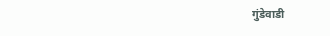गुंडेवाडी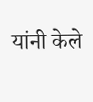यांनी केले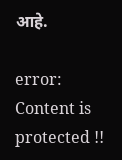आहे.

error: Content is protected !!